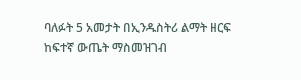ባለፉት 5 አመታት በኢንዱስትሪ ልማት ዘርፍ ከፍተኛ ውጤት ማስመዝገብ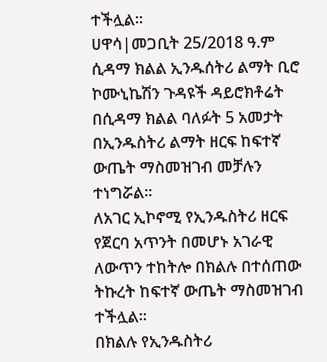ተችሏል።
ሀዋሳ|መጋቢት 25/2018 ዓ.ም
ሲዳማ ክልል ኢንዱሰትሪ ልማት ቢሮ ኮሙኒኬሽን ጉዳዩች ዳይሮክቶሬት
በሲዳማ ክልል ባለፉት 5 አመታት በኢንዱስትሪ ልማት ዘርፍ ከፍተኛ ውጤት ማስመዝገብ መቻሉን ተነግሯል።
ለአገር ኢኮኖሚ የኢንዱስትሪ ዘርፍ የጀርባ አጥንት በመሆኑ አገራዊ ለውጥን ተከትሎ በክልሉ በተሰጠው ትኩረት ከፍተኛ ውጤት ማስመዝገብ ተችሏል።
በክልሉ የኢንዱስትሪ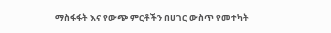ማስፋፋት እና የውጭ ምርቶችን በሀገር ውስጥ የመተካት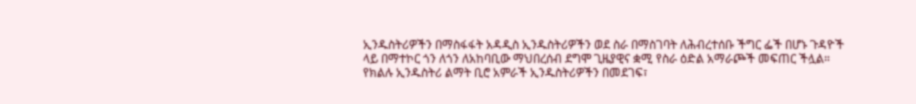ኢንዱስትሪዎችን በማስፋፋት አዳዲስ ኢንዱስትሪዎችን ወደ ስራ በማስገባት ለሕብረተሰቡ ችግር ፌች በሆኑ ጉዳዮች ላይ በማተኮር ጎን ለጎን ለአከባቢው ማህበረሰብ ደግሞ ጊዜያዊና ቋሚ የስራ ዕድል አማራጮች መፍጠር ችሏል።
የክልሉ ኢንዱስትሪ ልማት ቢሮ አምራች ኢንዱስትሪዎችን በመደገፍ፣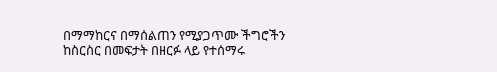በማማከርና በማሰልጠን የሚያጋጥሙ ችግሮችን ከስርስር በመፍታት በዘርፉ ላይ የተሰማሩ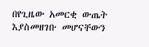በየጊዜው አመርቂ ውጤት እያስመዘገቡ መሆናቸውን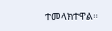ተመላክተዋል።